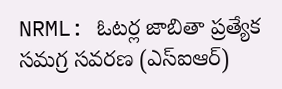NRML: ఓటర్ల జాబితా ప్రత్యేక సమగ్ర సవరణ (ఎస్ఐఆర్)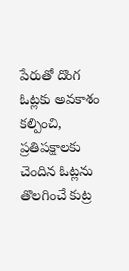పేరుతో దొంగ ఓట్లకు అవకాశం కల్పించి, ప్రతిపక్షాలకు చెందిన ఓట్లను తొలగించే కుట్ర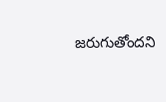జరుగుతోందని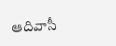ఆదివాసీ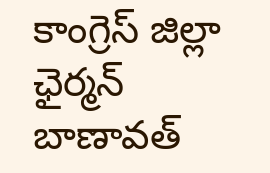కాంగ్రెస్ జిల్లా ఛైర్మన్ బాణావత్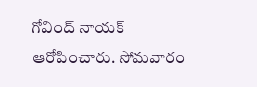గోవింద్ నాయక్ ఆరోపించారు. సోమవారం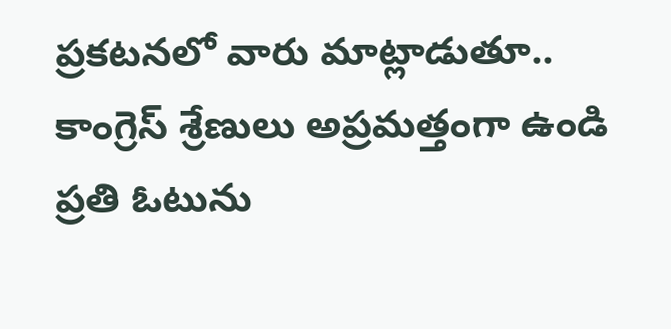ప్రకటనలో వారు మాట్లాడుతూ.. కాంగ్రెస్ శ్రేణులు అప్రమత్తంగా ఉండి ప్రతి ఓటును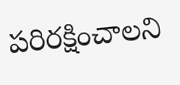పరిరక్షించాలని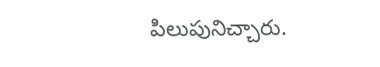పిలుపునిచ్చారు.